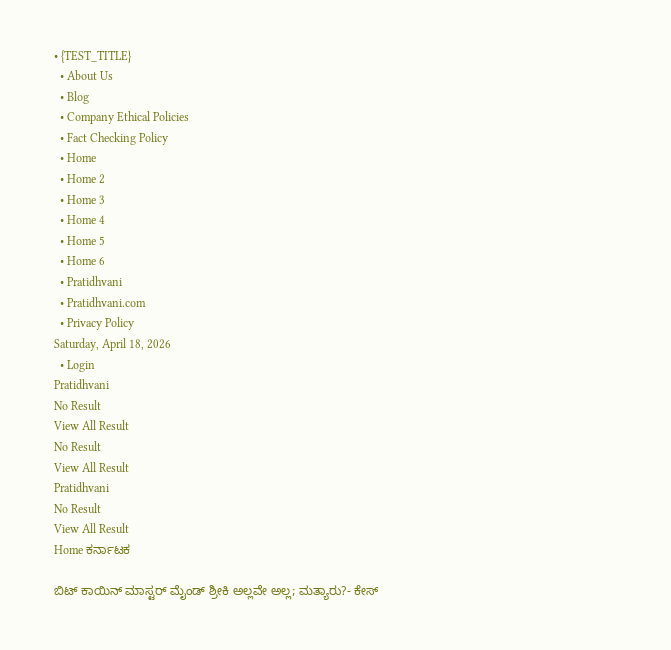• {TEST_TITLE}
  • About Us
  • Blog
  • Company Ethical Policies
  • Fact Checking Policy
  • Home
  • Home 2
  • Home 3
  • Home 4
  • Home 5
  • Home 6
  • Pratidhvani
  • Pratidhvani.com
  • Privacy Policy
Saturday, April 18, 2026
  • Login
Pratidhvani
No Result
View All Result
No Result
View All Result
Pratidhvani
No Result
View All Result
Home ಕರ್ನಾಟಕ

ಬಿಟ್ ಕಾಯಿನ್ ಮಾಸ್ಟರ್ ಮೈಂಡ್ ಶ್ರೀಕಿ ಅಲ್ಲವೇ ಅಲ್ಲ; ಮತ್ಯಾರು?- ಕೇಸ್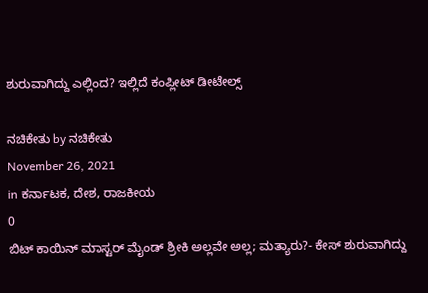ಶುರುವಾಗಿದ್ದು ಎಲ್ಲಿಂದ? ಇಲ್ಲಿದೆ ಕಂಪ್ಲೀಟ್ ಡೀಟೇಲ್ಸ್

ನಚಿಕೇತು by ನಚಿಕೇತು
November 26, 2021
in ಕರ್ನಾಟಕ, ದೇಶ, ರಾಜಕೀಯ
0
ಬಿಟ್ ಕಾಯಿನ್ ಮಾಸ್ಟರ್ ಮೈಂಡ್ ಶ್ರೀಕಿ ಅಲ್ಲವೇ ಅಲ್ಲ; ಮತ್ಯಾರು?- ಕೇಸ್ ಶುರುವಾಗಿದ್ದು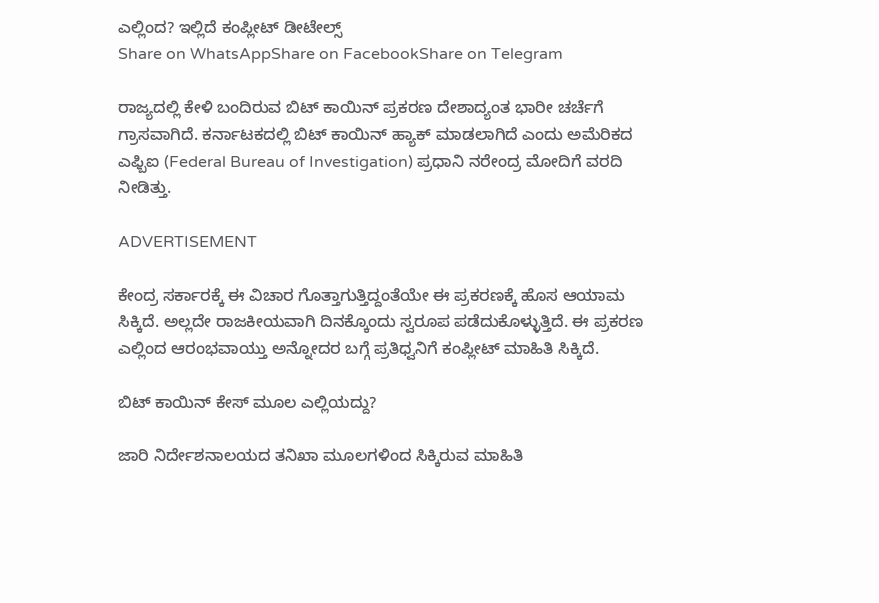ಎಲ್ಲಿಂದ? ಇಲ್ಲಿದೆ ಕಂಪ್ಲೀಟ್ ಡೀಟೇಲ್ಸ್
Share on WhatsAppShare on FacebookShare on Telegram

ರಾಜ್ಯದಲ್ಲಿ ಕೇಳಿ ಬಂದಿರುವ ಬಿಟ್ ಕಾಯಿನ್ ಪ್ರಕರಣ ದೇಶಾದ್ಯಂತ ಭಾರೀ ಚರ್ಚೆಗೆ ಗ್ರಾಸವಾಗಿದೆ. ಕರ್ನಾಟಕದಲ್ಲಿ ಬಿಟ್ ಕಾಯಿನ್ ಹ್ಯಾಕ್ ಮಾಡಲಾಗಿದೆ ಎಂದು ಅಮೆರಿಕದ ಎಫ್ಬಿಐ (Federal Bureau of Investigation) ಪ್ರಧಾನಿ ನರೇಂದ್ರ ಮೋದಿಗೆ ವರದಿ ನೀಡಿತ್ತು.

ADVERTISEMENT

ಕೇಂದ್ರ ಸರ್ಕಾರಕ್ಕೆ ಈ ವಿಚಾರ ಗೊತ್ತಾಗುತ್ತಿದ್ದಂತೆಯೇ ಈ ಪ್ರಕರಣಕ್ಕೆ ಹೊಸ ಆಯಾಮ ಸಿಕ್ಕಿದೆ. ಅಲ್ಲದೇ ರಾಜಕೀಯವಾಗಿ ದಿನಕ್ಕೊಂದು ಸ್ವರೂಪ ಪಡೆದುಕೊಳ್ಳುತ್ತಿದೆ. ಈ ಪ್ರಕರಣ ಎಲ್ಲಿಂದ ಆರಂಭವಾಯ್ತು ಅನ್ನೋದರ ಬಗ್ಗೆ ಪ್ರತಿಧ್ವನಿಗೆ ಕಂಪ್ಲೀಟ್ ಮಾಹಿತಿ ಸಿಕ್ಕಿದೆ.

ಬಿಟ್ ಕಾಯಿನ್ ಕೇಸ್ ಮೂಲ ಎಲ್ಲಿಯದ್ದು?

ಜಾರಿ ನಿರ್ದೇಶನಾಲಯದ ತನಿಖಾ ಮೂಲಗಳಿಂದ ಸಿಕ್ಕಿರುವ ಮಾಹಿತಿ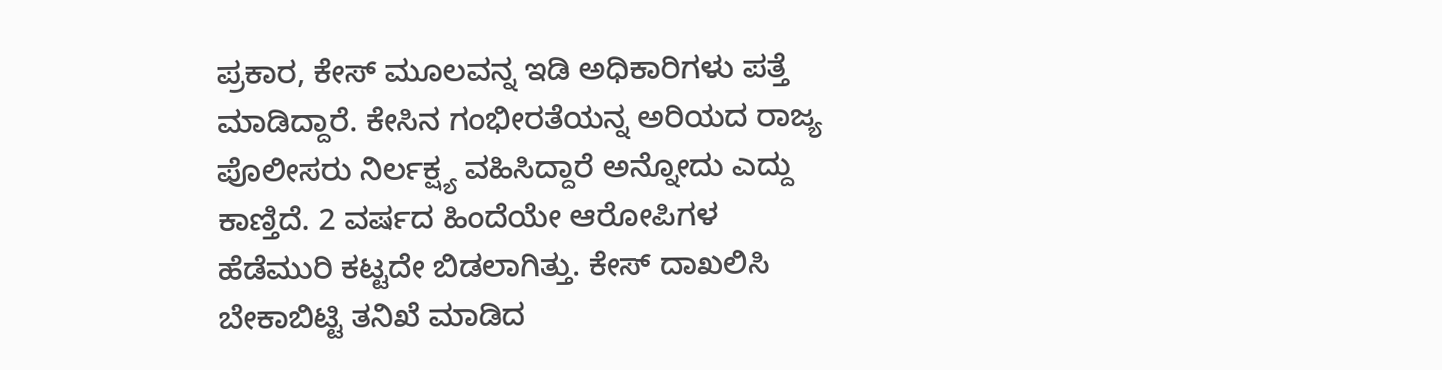ಪ್ರಕಾರ, ಕೇಸ್ ಮೂಲವನ್ನ ಇಡಿ ಅಧಿಕಾರಿಗಳು ಪತ್ತೆ ಮಾಡಿದ್ದಾರೆ. ಕೇಸಿನ ಗಂಭೀರತೆಯನ್ನ ಅರಿಯದ ರಾಜ್ಯ ಪೊಲೀಸರು ನಿರ್ಲಕ್ಷ್ಯ ವಹಿಸಿದ್ದಾರೆ ಅನ್ನೋದು ಎದ್ದು ಕಾಣ್ತಿದೆ. 2 ವರ್ಷದ ಹಿಂದೆಯೇ ಆರೋಪಿಗಳ ಹೆಡೆಮುರಿ ಕಟ್ಟದೇ ಬಿಡಲಾಗಿತ್ತು. ಕೇಸ್ ದಾಖಲಿಸಿ ಬೇಕಾಬಿಟ್ಟಿ ತನಿಖೆ ಮಾಡಿದ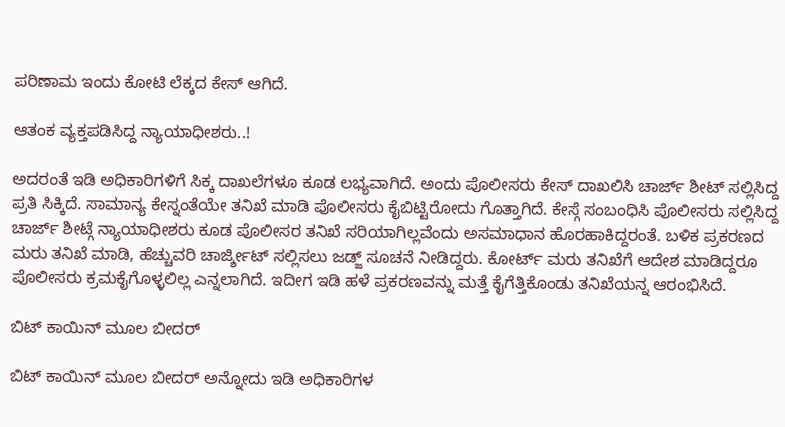ಪರಿಣಾಮ ಇಂದು ಕೋಟಿ ಲೆಕ್ಕದ ಕೇಸ್ ಆಗಿದೆ.

ಆತಂಕ ವ್ಯಕ್ತಪಡಿಸಿದ್ದ ನ್ಯಾಯಾಧೀಶರು..!

ಅದರಂತೆ ಇಡಿ ಅಧಿಕಾರಿಗಳಿಗೆ ಸಿಕ್ಕ ದಾಖಲೆಗಳೂ ಕೂಡ ಲಭ್ಯವಾಗಿದೆ. ಅಂದು ಪೊಲೀಸರು ಕೇಸ್ ದಾಖಲಿಸಿ ಚಾರ್ಜ್ ಶೀಟ್ ಸಲ್ಲಿಸಿದ್ದ ಪ್ರತಿ ಸಿಕ್ಕಿದೆ. ಸಾಮಾನ್ಯ ಕೇಸ್ನಂತೆಯೇ ತನಿಖೆ ಮಾಡಿ ಪೊಲೀಸರು ಕೈಬಿಟ್ಟಿರೋದು ಗೊತ್ತಾಗಿದೆ. ಕೇಸ್ಗೆ ಸಂಬಂಧಿಸಿ ಪೊಲೀಸರು ಸಲ್ಲಿಸಿದ್ದ ಚಾರ್ಜ್ ಶೀಟ್ಗೆ ನ್ಯಾಯಾಧೀಶರು ಕೂಡ ಪೊಲೀಸರ ತನಿಖೆ ಸರಿಯಾಗಿಲ್ಲವೆಂದು ಅಸಮಾಧಾನ ಹೊರಹಾಕಿದ್ದರಂತೆ. ಬಳಿಕ ಪ್ರಕರಣದ ಮರು ತನಿಖೆ ಮಾಡಿ, ಹೆಚ್ಚುವರಿ ಚಾರ್ಜ್ಶೀಟ್ ಸಲ್ಲಿಸಲು ಜಡ್ಜ್ ಸೂಚನೆ ನೀಡಿದ್ದರು. ಕೋರ್ಟ್ ಮರು ತನಿಖೆಗೆ ಆದೇಶ ಮಾಡಿದ್ದರೂ ಪೊಲೀಸರು ಕ್ರಮಕೈಗೊಳ್ಳಲಿಲ್ಲ ಎನ್ನಲಾಗಿದೆ. ಇದೀಗ ಇಡಿ ಹಳೆ ಪ್ರಕರಣವನ್ನು ಮತ್ತೆ ಕೈಗೆತ್ತಿಕೊಂಡು ತನಿಖೆಯನ್ನ ಆರಂಭಿಸಿದೆ.

ಬಿಟ್ ಕಾಯಿನ್ ಮೂಲ ಬೀದರ್

ಬಿಟ್ ಕಾಯಿನ್ ಮೂಲ ಬೀದರ್ ಅನ್ನೋದು ಇಡಿ ಅಧಿಕಾರಿಗಳ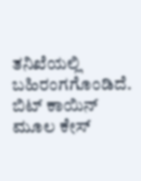ತನಿಖೆಯಲ್ಲಿ ಬಹಿರಂಗಗೊಂಡಿದೆ. ಬಿಟ್ ಕಾಯಿನ್ ಮೂಲ ಕೇಸ್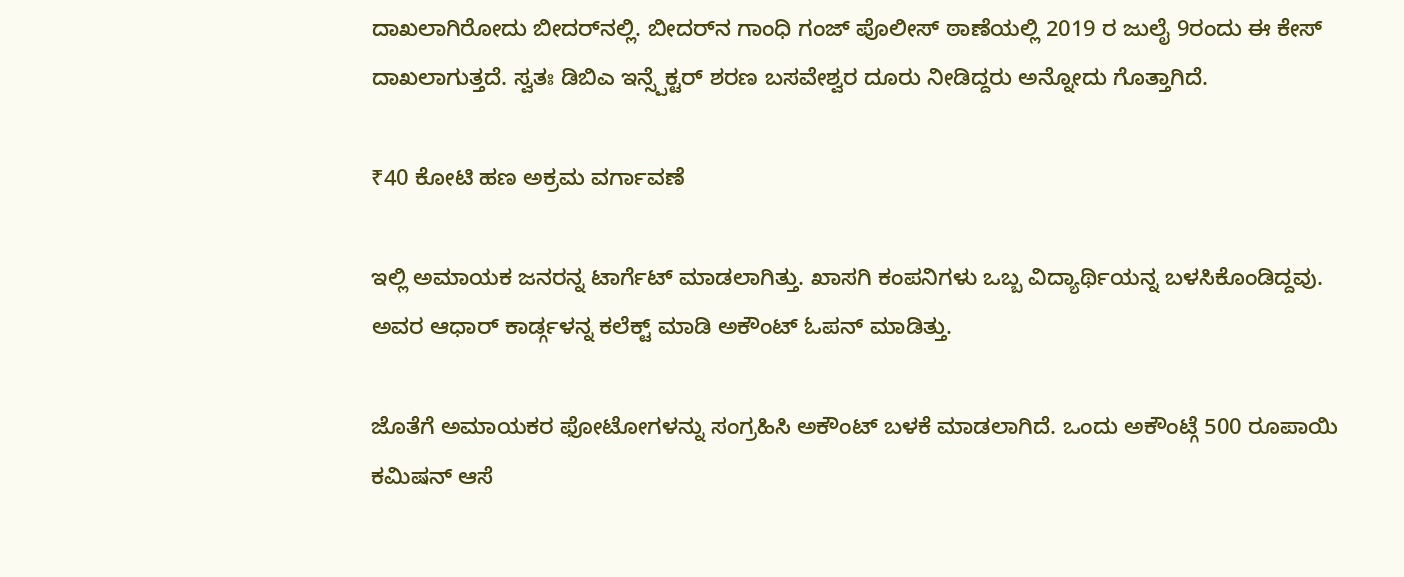ದಾಖಲಾಗಿರೋದು ಬೀದರ್‌ನಲ್ಲಿ. ಬೀದರ್‌ನ ಗಾಂಧಿ ಗಂಜ್‌ ಪೊಲೀಸ್ ಠಾಣೆಯಲ್ಲಿ 2019 ರ ಜುಲೈ 9ರಂದು ಈ ಕೇಸ್ ದಾಖಲಾಗುತ್ತದೆ. ಸ್ವತಃ ಡಿಬಿಎ ಇನ್ಸ್ಪೆಕ್ಟರ್ ಶರಣ ಬಸವೇಶ್ವರ ದೂರು ನೀಡಿದ್ದರು ಅನ್ನೋದು ಗೊತ್ತಾಗಿದೆ.

₹40 ಕೋಟಿ ಹಣ ಅಕ್ರಮ ವರ್ಗಾವಣೆ

ಇಲ್ಲಿ ಅಮಾಯಕ ಜನರನ್ನ ಟಾರ್ಗೆಟ್ ಮಾಡಲಾಗಿತ್ತು. ಖಾಸಗಿ ಕಂಪನಿಗಳು ಒಬ್ಬ ವಿದ್ಯಾರ್ಥಿಯನ್ನ ಬಳಸಿಕೊಂಡಿದ್ದವು. ಅವರ ಆಧಾರ್ ಕಾರ್ಡ್ಗಳನ್ನ ಕಲೆಕ್ಟ್ ಮಾಡಿ ಅಕೌಂಟ್ ಓಪನ್ ಮಾಡಿತ್ತು.

ಜೊತೆಗೆ ಅಮಾಯಕರ ಫೋಟೋಗಳನ್ನು ಸಂಗ್ರಹಿಸಿ ಅಕೌಂಟ್ ಬಳಕೆ ಮಾಡಲಾಗಿದೆ. ಒಂದು ಅಕೌಂಟ್ಗೆ 500 ರೂಪಾಯಿ ಕಮಿಷನ್ ಆಸೆ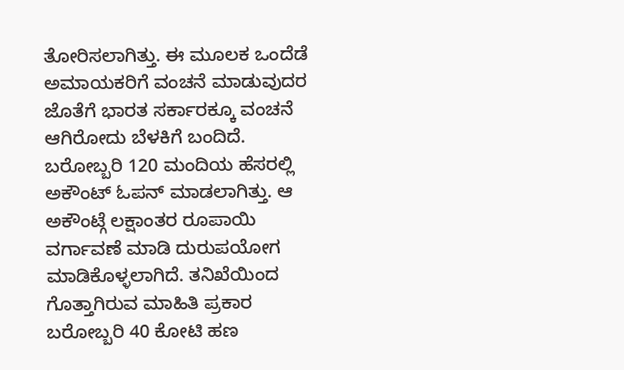ತೋರಿಸಲಾಗಿತ್ತು. ಈ ಮೂಲಕ ಒಂದೆಡೆ ಅಮಾಯಕರಿಗೆ ವಂಚನೆ ಮಾಡುವುದರ ಜೊತೆಗೆ ಭಾರತ ಸರ್ಕಾರಕ್ಕೂ ವಂಚನೆ ಆಗಿರೋದು ಬೆಳಕಿಗೆ ಬಂದಿದೆ. ಬರೋಬ್ಬರಿ 120 ಮಂದಿಯ ಹೆಸರಲ್ಲಿ ಅಕೌಂಟ್ ಓಪನ್ ಮಾಡಲಾಗಿತ್ತು. ಆ ಅಕೌಂಟ್ಗೆ ಲಕ್ಷಾಂತರ ರೂಪಾಯಿ ವರ್ಗಾವಣೆ ಮಾಡಿ ದುರುಪಯೋಗ ಮಾಡಿಕೊಳ್ಳಲಾಗಿದೆ. ತನಿಖೆಯಿಂದ ಗೊತ್ತಾಗಿರುವ ಮಾಹಿತಿ ಪ್ರಕಾರ ಬರೋಬ್ಬರಿ 40 ಕೋಟಿ ಹಣ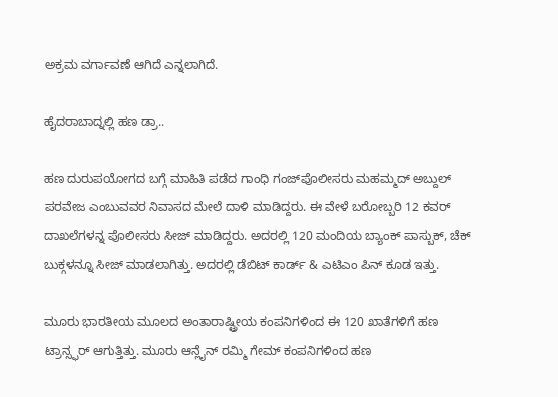ಅಕ್ರಮ ವರ್ಗಾವಣೆ ಆಗಿದೆ ಎನ್ನಲಾಗಿದೆ.

ಹೈದರಾಬಾದ್ನಲ್ಲಿ ಹಣ ಡ್ರಾ..

ಹಣ ದುರುಪಯೋಗದ ಬಗ್ಗೆ ಮಾಹಿತಿ ಪಡೆದ ಗಾಂಧಿ ಗಂಜ್‌ಪೊಲೀಸರು ಮಹಮ್ಮದ್ ಅಬ್ದುಲ್ ಪರವೇಜ ಎಂಬುವವರ ನಿವಾಸದ ಮೇಲೆ ದಾಳಿ ಮಾಡಿದ್ದರು. ಈ ವೇಳೆ ಬರೋಬ್ಬರಿ 12 ಕವರ್ ದಾಖಲೆಗಳನ್ನ ಪೊಲೀಸರು ಸೀಜ್ ಮಾಡಿದ್ದರು. ಅದರಲ್ಲಿ 120 ಮಂದಿಯ ಬ್ಯಾಂಕ್ ಪಾಸ್ಬುಕ್, ಚೆಕ್ ಬುಕ್ಗಳನ್ನೂ ಸೀಜ್ ಮಾಡಲಾಗಿತ್ತು. ಅದರಲ್ಲಿ ಡೆಬಿಟ್ ಕಾರ್ಡ್ & ಎಟಿಎಂ ಪಿನ್ ಕೂಡ ಇತ್ತು.

ಮೂರು ಭಾರತೀಯ ಮೂಲದ ಅಂತಾರಾಷ್ಟ್ರೀಯ ಕಂಪನಿಗಳಿಂದ ಈ 120 ಖಾತೆಗಳಿಗೆ ಹಣ ಟ್ರಾನ್ಸ್ಫರ್ ಆಗುತ್ತಿತ್ತು. ಮೂರು ಆನ್ಲೈನ್ ರಮ್ಮಿ ಗೇಮ್ ಕಂಪನಿಗಳಿಂದ ಹಣ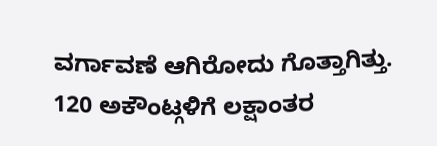ವರ್ಗಾವಣೆ ಆಗಿರೋದು ಗೊತ್ತಾಗಿತ್ತು. 120 ಅಕೌಂಟ್ಗಳಿಗೆ ಲಕ್ಷಾಂತರ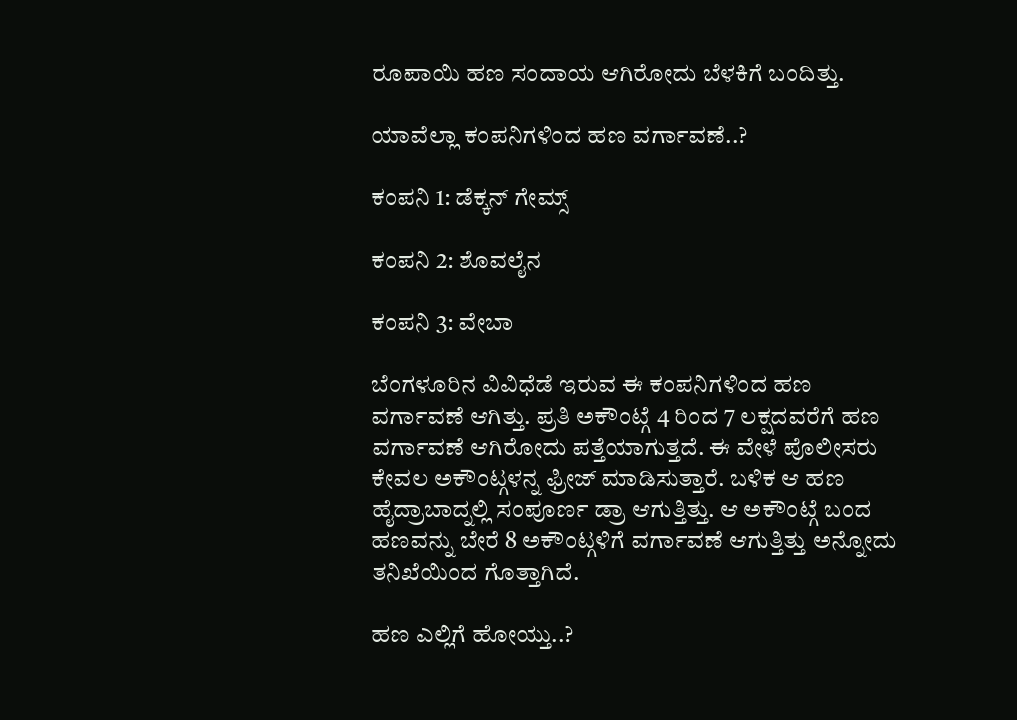ರೂಪಾಯಿ ಹಣ ಸಂದಾಯ ಆಗಿರೋದು ಬೆಳಕಿಗೆ ಬಂದಿತ್ತು.

ಯಾವೆಲ್ಲಾ ಕಂಪನಿಗಳಿಂದ ಹಣ ವರ್ಗಾವಣೆ..?

ಕಂಪನಿ 1: ಡೆಕ್ಕನ್ ಗೇಮ್ಸ್

ಕಂಪನಿ 2: ಶೊವಲೈನ

ಕಂಪನಿ 3: ವೇಬಾ

ಬೆಂಗಳೂರಿನ ವಿವಿಧೆಡೆ ಇರುವ ಈ ಕಂಪನಿಗಳಿಂದ ಹಣ ವರ್ಗಾವಣೆ ಆಗಿತ್ತು. ಪ್ರತಿ ಅಕೌಂಟ್ಗೆ 4 ರಿಂದ 7 ಲಕ್ಷದವರೆಗೆ ಹಣ ವರ್ಗಾವಣೆ ಆಗಿರೋದು ಪತ್ತೆಯಾಗುತ್ತದೆ. ಈ ವೇಳೆ ಪೊಲೀಸರು ಕೇವಲ ಅಕೌಂಟ್ಗಳನ್ನ ಫ್ರೀಜ್ ಮಾಡಿಸುತ್ತಾರೆ. ಬಳಿಕ ಆ ಹಣ ಹೈದ್ರಾಬಾದ್ನಲ್ಲಿ ಸಂಪೂರ್ಣ ಡ್ರಾ ಆಗುತ್ತಿತ್ತು. ಆ ಅಕೌಂಟ್ಗೆ ಬಂದ ಹಣವನ್ನು ಬೇರೆ 8 ಅಕೌಂಟ್ಗಳಿಗೆ ವರ್ಗಾವಣೆ ಆಗುತ್ತಿತ್ತು ಅನ್ನೋದು ತನಿಖೆಯಿಂದ ಗೊತ್ತಾಗಿದೆ.

ಹಣ ಎಲ್ಲಿಗೆ ಹೋಯ್ತು..?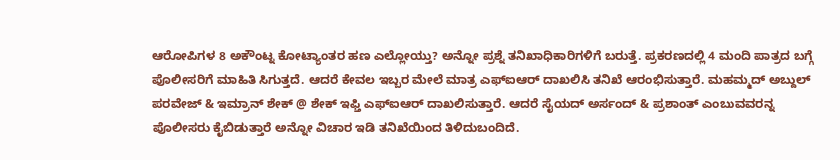ಆರೋಪಿಗಳ 8 ಅಕೌಂಟ್ನ ಕೋಟ್ಯಾಂತರ ಹಣ ಎಲ್ಲೋಯ್ತು? ಅನ್ನೋ ಪ್ರಶ್ನೆ ತನಿಖಾಧಿಕಾರಿಗಳಿಗೆ ಬರುತ್ತೆ. ಪ್ರಕರಣದಲ್ಲಿ 4 ಮಂದಿ ಪಾತ್ರದ ಬಗ್ಗೆ ಪೊಲೀಸರಿಗೆ ಮಾಹಿತಿ ಸಿಗುತ್ತದೆ. ಆದರೆ ಕೇವಲ ಇಬ್ಬರ ಮೇಲೆ ಮಾತ್ರ ಎಫ್ಐಆರ್ ದಾಖಲಿಸಿ ತನಿಖೆ ಆರಂಭಿಸುತ್ತಾರೆ. ಮಹಮ್ಮದ್ ಅಬ್ದುಲ್ ಪರವೇಜ್ & ಇಮ್ರಾನ್ ಶೇಕ್ @ ಶೇಕ್ ಇಫ್ತಿ ಎಫ್ಐಆರ್ ದಾಖಲಿಸುತ್ತಾರೆ. ಆದರೆ ಸೈಯದ್ ಅರ್ಸಂದ್ & ಪ್ರಶಾಂತ್ ಎಂಬುವವರನ್ನ ಪೊಲೀಸರು ಕೈಬಿಡುತ್ತಾರೆ ಅನ್ನೋ ವಿಚಾರ ಇಡಿ ತನಿಖೆಯಿಂದ ತಿಳಿದುಬಂದಿದೆ.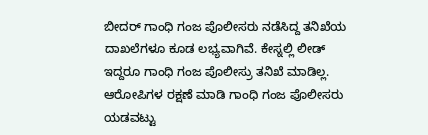ಬೀದರ್ ಗಾಂಧಿ ಗಂಜ ಪೊಲೀಸರು ನಡೆಸಿದ್ದ ತನಿಖೆಯ ದಾಖಲೆಗಳೂ ಕೂಡ ಲಭ್ಯವಾಗಿವೆ. ಕೇಸ್ನಲ್ಲಿ ಲೀಡ್ ಇದ್ದರೂ ಗಾಂಧಿ ಗಂಜ ಪೊಲೀಸ್ರು ತನಿಖೆ ಮಾಡಿಲ್ಲ. ಆರೋಪಿಗಳ ರಕ್ಷಣೆ ಮಾಡಿ ಗಾಂಧಿ ಗಂಜ ಪೊಲೀಸರು ಯಡವಟ್ಟು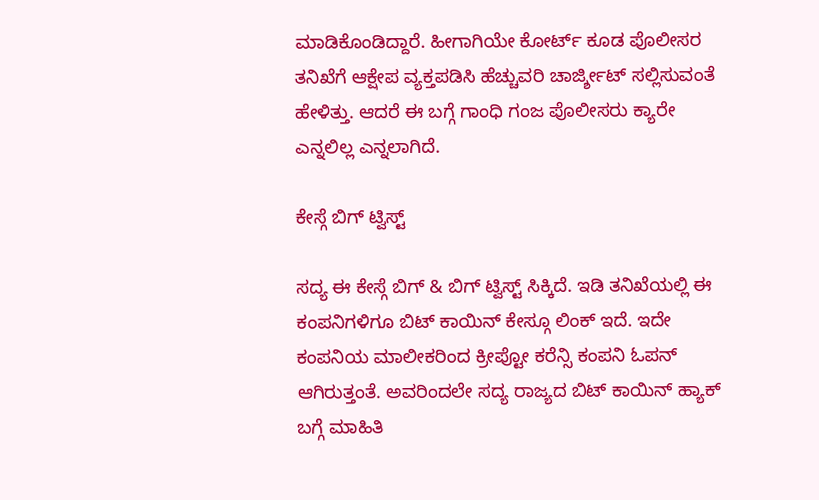ಮಾಡಿಕೊಂಡಿದ್ದಾರೆ. ಹೀಗಾಗಿಯೇ ಕೋರ್ಟ್ ಕೂಡ ಪೊಲೀಸರ ತನಿಖೆಗೆ ಆಕ್ಷೇಪ ವ್ಯಕ್ತಪಡಿಸಿ ಹೆಚ್ಚುವರಿ ಚಾರ್ಜ್ಶೀಟ್ ಸಲ್ಲಿಸುವಂತೆ ಹೇಳಿತ್ತು. ಆದರೆ ಈ ಬಗ್ಗೆ ಗಾಂಧಿ ಗಂಜ ಪೊಲೀಸರು ಕ್ಯಾರೇ ಎನ್ನಲಿಲ್ಲ ಎನ್ನಲಾಗಿದೆ.

ಕೇಸ್ಗೆ ಬಿಗ್ ಟ್ವಿಸ್ಟ್

ಸದ್ಯ ಈ ಕೇಸ್ಗೆ ಬಿಗ್ & ಬಿಗ್ ಟ್ವಿಸ್ಟ್ ಸಿಕ್ಕಿದೆ. ಇಡಿ ತನಿಖೆಯಲ್ಲಿ ಈ ಕಂಪನಿಗಳಿಗೂ ಬಿಟ್ ಕಾಯಿನ್ ಕೇಸ್ಗೂ ಲಿಂಕ್ ಇದೆ. ಇದೇ ಕಂಪನಿಯ ಮಾಲೀಕರಿಂದ ಕ್ರೀಪ್ಟೋ ಕರೆನ್ಸಿ ಕಂಪನಿ ಓಪನ್ ಆಗಿರುತ್ತಂತೆ. ಅವರಿಂದಲೇ ಸದ್ಯ ರಾಜ್ಯದ ಬಿಟ್ ಕಾಯಿನ್ ಹ್ಯಾಕ್ ಬಗ್ಗೆ ಮಾಹಿತಿ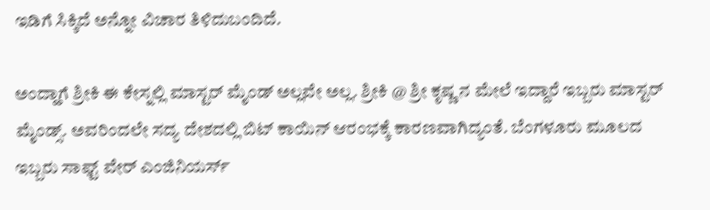ಇಡಿಗೆ ಸಿಕ್ಕಿದೆ ಅನ್ನೋ ವಿಚಾರ ತಿಳಿದುಬಂದಿದೆ.

ಅಂದ್ಹಾಗೆ ಶ್ರೀಕಿ ಈ ಕೇಸ್ನಲ್ಲಿ ಮಾಸ್ಟರ್ ಮೈಂಡ್ ಅಲ್ಲವೇ ಅಲ್ಲ. ಶ್ರೀಕಿ @ ಶ್ರೀ ಕೃಷ್ಣ ನ ಮೇಲೆ ಇದ್ದಾರೆ ಇಬ್ಬರು ಮಾಸ್ಟರ್ ಮೈಂಡ್ಸ್. ಅವರಿಂದಲೇ ಸದ್ಯ ದೇಶದಲ್ಲಿ ಬಿಟ್ ಕಾಯಿನ್ ಆರಂಭಕ್ಕೆ ಕಾರಣವಾಗಿದ್ಯಂತೆ. ಬೆಂಗಳೂರು ಮೂಲದ ಇಬ್ಬರು ಸಾಫ್ಟ್ ವೇರ್ ಎಂಜಿನಿಯರ್ಸ್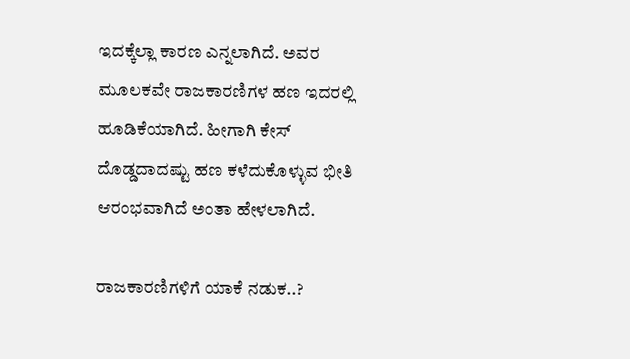ಇದಕ್ಕೆಲ್ಲಾ ಕಾರಣ ಎನ್ನಲಾಗಿದೆ. ಅವರ ಮೂಲಕವೇ ರಾಜಕಾರಣಿಗಳ ಹಣ ಇದರಲ್ಲಿ ಹೂಡಿಕೆಯಾಗಿದೆ. ಹೀಗಾಗಿ ಕೇಸ್ ದೊಡ್ಡದಾದಷ್ಟು ಹಣ ಕಳೆದುಕೊಳ್ಳುವ ಭೀತಿ ಆರಂಭವಾಗಿದೆ ಅಂತಾ ಹೇಳಲಾಗಿದೆ.

ರಾಜಕಾರಣಿಗಳಿಗೆ ಯಾಕೆ ನಡುಕ..?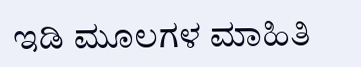ಇಡಿ ಮೂಲಗಳ ಮಾಹಿತಿ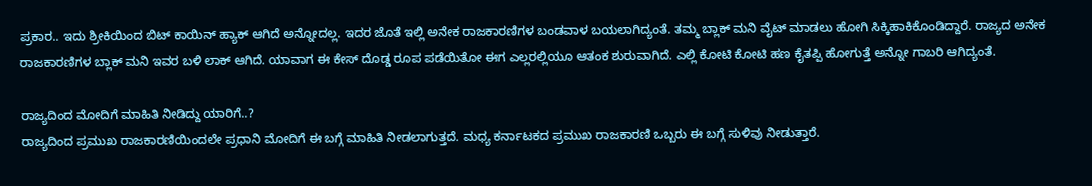ಪ್ರಕಾರ.. ಇದು ಶ್ರೀಕಿಯಿಂದ ಬಿಟ್ ಕಾಯಿನ್ ಹ್ಯಾಕ್ ಆಗಿದೆ ಅನ್ನೋದಲ್ಲ. ಇದರ ಜೊತೆ ಇಲ್ಲಿ ಅನೇಕ ರಾಜಕಾರಣಿಗಳ ಬಂಡವಾಳ ಬಯಲಾಗಿದ್ಯಂತೆ. ತಮ್ಮ ಬ್ಲಾಕ್ ಮನಿ ವೈಟ್ ಮಾಡಲು ಹೋಗಿ ಸಿಕ್ಕಿಹಾಕಿಕೊಂಡಿದ್ದಾರೆ. ರಾಜ್ಯದ ಅನೇಕ ರಾಜಕಾರಣಿಗಳ ಬ್ಲಾಕ್ ಮನಿ ಇವರ ಬಳಿ ಲಾಕ್ ಆಗಿದೆ. ಯಾವಾಗ ಈ ಕೇಸ್ ದೊಡ್ಡ ರೂಪ ಪಡೆಯಿತೋ ಈಗ ಎಲ್ಲರಲ್ಲಿಯೂ ಆತಂಕ ಶುರುವಾಗಿದೆ. ಎಲ್ಲಿ ಕೋಟಿ ಕೋಟಿ ಹಣ ಕೈತಪ್ಪಿ ಹೋಗುತ್ತೆ ಅನ್ನೋ ಗಾಬರಿ ಆಗಿದ್ಯಂತೆ.

ರಾಜ್ಯದಿಂದ ಮೋದಿಗೆ ಮಾಹಿತಿ ನೀಡಿದ್ದು ಯಾರಿಗೆ..?
ರಾಜ್ಯದಿಂದ ಪ್ರಮುಖ ರಾಜಕಾರಣಿಯಿಂದಲೇ ಪ್ರಧಾನಿ ಮೋದಿಗೆ ಈ ಬಗ್ಗೆ ಮಾಹಿತಿ ನೀಡಲಾಗುತ್ತದೆ. ಮಧ್ಯ ಕರ್ನಾಟಕದ ಪ್ರಮುಖ ರಾಜಕಾರಣಿ ಒಬ್ಬರು ಈ ಬಗ್ಗೆ ಸುಳಿವು ನೀಡುತ್ತಾರೆ.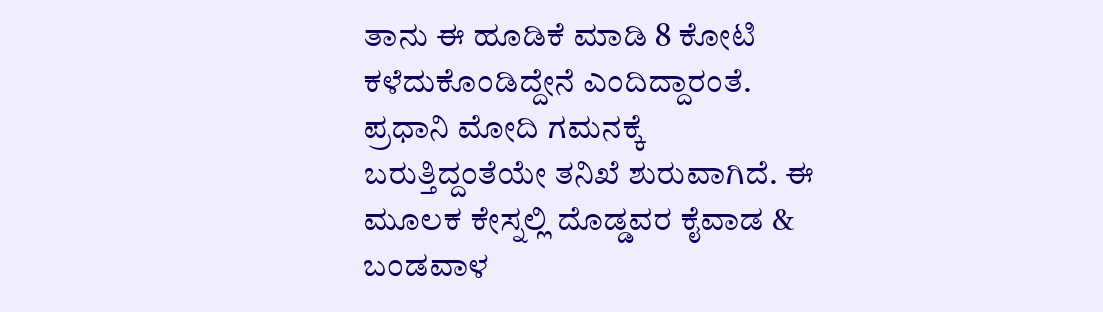ತಾನು ಈ ಹೂಡಿಕೆ ಮಾಡಿ 8 ಕೋಟಿ ಕಳೆದುಕೊಂಡಿದ್ದೇನೆ ಎಂದಿದ್ದಾರಂತೆ. ಪ್ರಧಾನಿ ಮೋದಿ ಗಮನಕ್ಕೆ ಬರುತ್ತಿದ್ದಂತೆಯೇ ತನಿಖೆ ಶುರುವಾಗಿದೆ. ಈ ಮೂಲಕ ಕೇಸ್ನಲ್ಲಿ ದೊಡ್ಡವರ ಕೈವಾಡ & ಬಂಡವಾಳ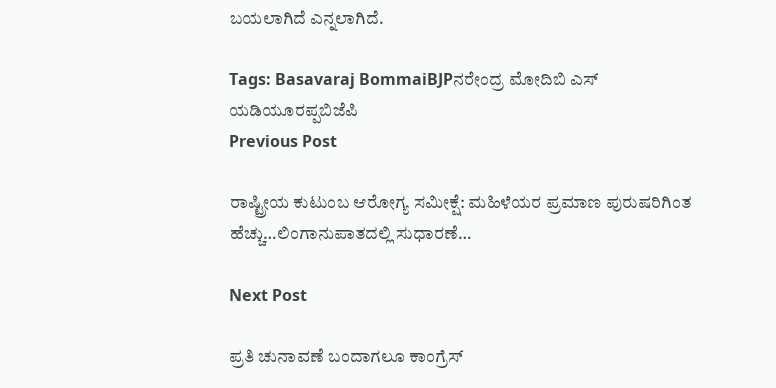ಬಯಲಾಗಿದೆ ಎನ್ನಲಾಗಿದೆ.

Tags: Basavaraj BommaiBJPನರೇಂದ್ರ ಮೋದಿಬಿ ಎಸ್ ಯಡಿಯೂರಪ್ಪಬಿಜೆಪಿ
Previous Post

ರಾಷ್ಟ್ರೀಯ ಕುಟುಂಬ ಆರೋಗ್ಯ ಸಮೀಕ್ಷೆ: ಮಹಿಳೆಯರ ಪ್ರಮಾಣ ಪುರುಷರಿಗಿಂತ ಹೆಚ್ಚು…ಲಿಂಗಾನುಪಾತದಲ್ಲಿ ಸುಧಾರಣೆ…

Next Post

ಪ್ರತಿ ಚುನಾವಣೆ ಬಂದಾಗಲೂ ಕಾಂಗ್ರೆಸ್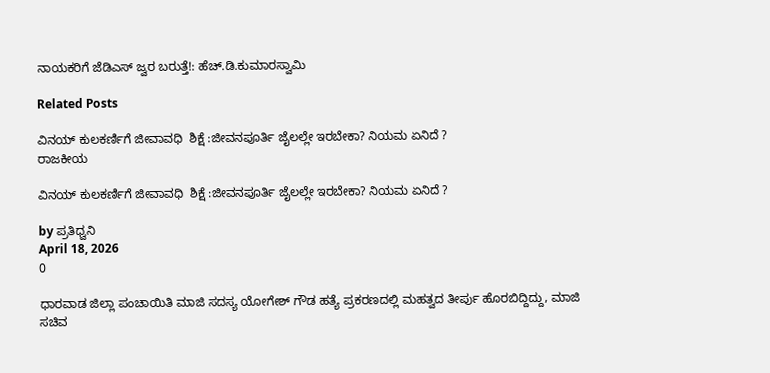ನಾಯಕರಿಗೆ ಜೆಡಿಎಸ್ ಜ್ವರ ಬರುತ್ತೆ!: ಹೆಚ್.ಡಿ.ಕುಮಾರಸ್ವಾಮಿ

Related Posts

ವಿನಯ್ ಕುಲಕರ್ಣಿಗೆ ಜೀವಾವಧಿ  ಶಿಕ್ಷೆ :ಜೀವನಪೂರ್ತಿ ಜೈಲಲ್ಲೇ ಇರಬೇಕಾ? ನಿಯಮ‌ ಏನಿದೆ ?
ರಾಜಕೀಯ

ವಿನಯ್ ಕುಲಕರ್ಣಿಗೆ ಜೀವಾವಧಿ  ಶಿಕ್ಷೆ :ಜೀವನಪೂರ್ತಿ ಜೈಲಲ್ಲೇ ಇರಬೇಕಾ? ನಿಯಮ‌ ಏನಿದೆ ?

by ಪ್ರತಿಧ್ವನಿ
April 18, 2026
0

ಧಾರವಾಡ ಜಿಲ್ಲಾ ಪಂಚಾಯಿತಿ ಮಾಜಿ ಸದಸ್ಯ ಯೋಗೇಶ್ ಗೌಡ ಹತ್ಯೆ ಪ್ರಕರಣದಲ್ಲಿ ಮಹತ್ವದ ತೀರ್ಪು ಹೊರಬಿದ್ದಿದ್ದು, ಮಾಜಿ ಸಚಿವ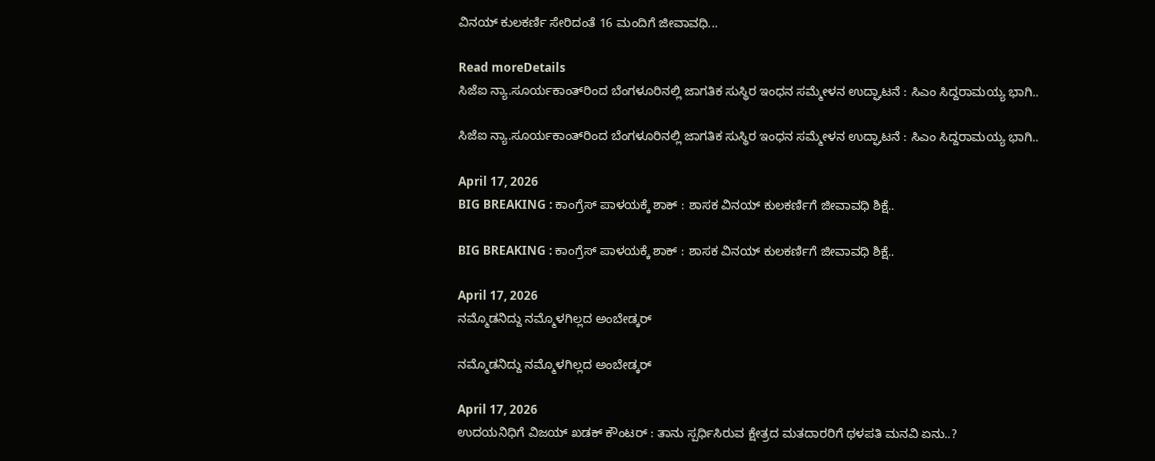ವಿನಯ್ ಕುಲಕರ್ಣಿ ಸೇರಿದಂತೆ 16 ಮಂದಿಗೆ ಜೀವಾವಧಿ...

Read moreDetails
ಸಿಜೆಐ ನ್ಯಾ.ಸೂರ್ಯಕಾಂತ್‌ರಿಂದ ಬೆಂಗಳೂರಿನಲ್ಲಿ ಜಾಗತಿಕ ಸುಸ್ಥಿರ ಇಂಧನ ಸಮ್ಮೇಳನ ಉದ್ಘಾಟನೆ : ಸಿಎಂ ಸಿದ್ದರಾಮಯ್ಯ ಭಾಗಿ..

ಸಿಜೆಐ ನ್ಯಾ.ಸೂರ್ಯಕಾಂತ್‌ರಿಂದ ಬೆಂಗಳೂರಿನಲ್ಲಿ ಜಾಗತಿಕ ಸುಸ್ಥಿರ ಇಂಧನ ಸಮ್ಮೇಳನ ಉದ್ಘಾಟನೆ : ಸಿಎಂ ಸಿದ್ದರಾಮಯ್ಯ ಭಾಗಿ..

April 17, 2026
BIG BREAKING : ಕಾಂಗ್ರೆಸ್‌ ಪಾಳಯಕ್ಕೆ ಶಾಕ್‌ : ಶಾಸಕ ವಿನಯ್‌ ಕುಲಕರ್ಣಿಗೆ ಜೀವಾವಧಿ ಶಿಕ್ಷೆ..

BIG BREAKING : ಕಾಂಗ್ರೆಸ್‌ ಪಾಳಯಕ್ಕೆ ಶಾಕ್‌ : ಶಾಸಕ ವಿನಯ್‌ ಕುಲಕರ್ಣಿಗೆ ಜೀವಾವಧಿ ಶಿಕ್ಷೆ..

April 17, 2026
ನಮ್ಮೊಡನಿದ್ದು ನಮ್ಮೊಳಗಿಲ್ಲದ ಅಂಬೇಡ್ಕರ್

ನಮ್ಮೊಡನಿದ್ದು ನಮ್ಮೊಳಗಿಲ್ಲದ ಅಂಬೇಡ್ಕರ್

April 17, 2026
ಉದಯನಿಧಿಗೆ ವಿಜಯ್‌ ಖಡಕ್‌ ಕೌಂಟರ್‌ : ತಾನು ಸ್ಪರ್ಧಿಸಿರುವ ಕ್ಷೇತ್ರದ ಮತದಾರರಿಗೆ ಥಳಪತಿ ಮನವಿ ಏನು..?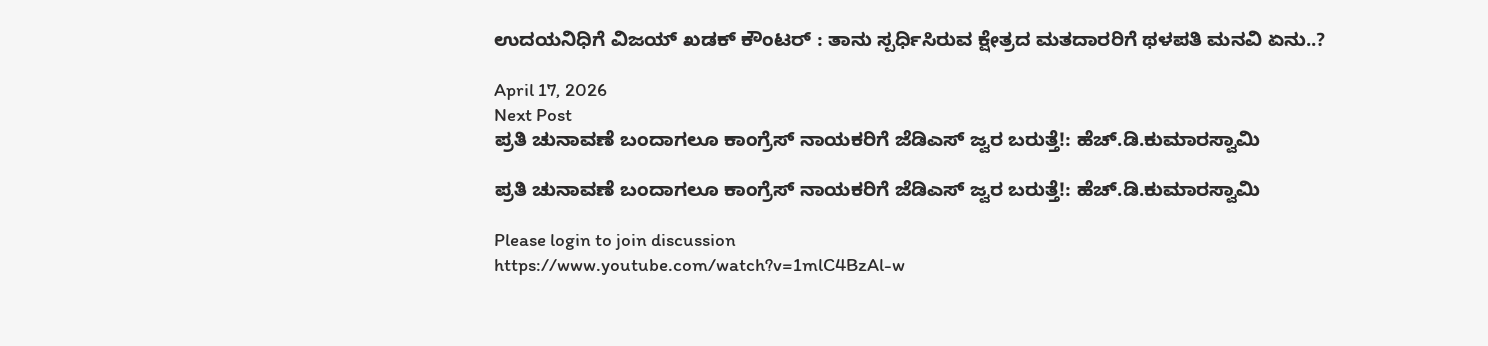ಉದಯನಿಧಿಗೆ ವಿಜಯ್‌ ಖಡಕ್‌ ಕೌಂಟರ್‌ : ತಾನು ಸ್ಪರ್ಧಿಸಿರುವ ಕ್ಷೇತ್ರದ ಮತದಾರರಿಗೆ ಥಳಪತಿ ಮನವಿ ಏನು..?

April 17, 2026
Next Post
ಪ್ರತಿ ಚುನಾವಣೆ ಬಂದಾಗಲೂ ಕಾಂಗ್ರೆಸ್ ನಾಯಕರಿಗೆ ಜೆಡಿಎಸ್ ಜ್ವರ ಬರುತ್ತೆ!: ಹೆಚ್.ಡಿ.ಕುಮಾರಸ್ವಾಮಿ

ಪ್ರತಿ ಚುನಾವಣೆ ಬಂದಾಗಲೂ ಕಾಂಗ್ರೆಸ್ ನಾಯಕರಿಗೆ ಜೆಡಿಎಸ್ ಜ್ವರ ಬರುತ್ತೆ!: ಹೆಚ್.ಡಿ.ಕುಮಾರಸ್ವಾಮಿ

Please login to join discussion
https://www.youtube.com/watch?v=1mlC4BzAl-w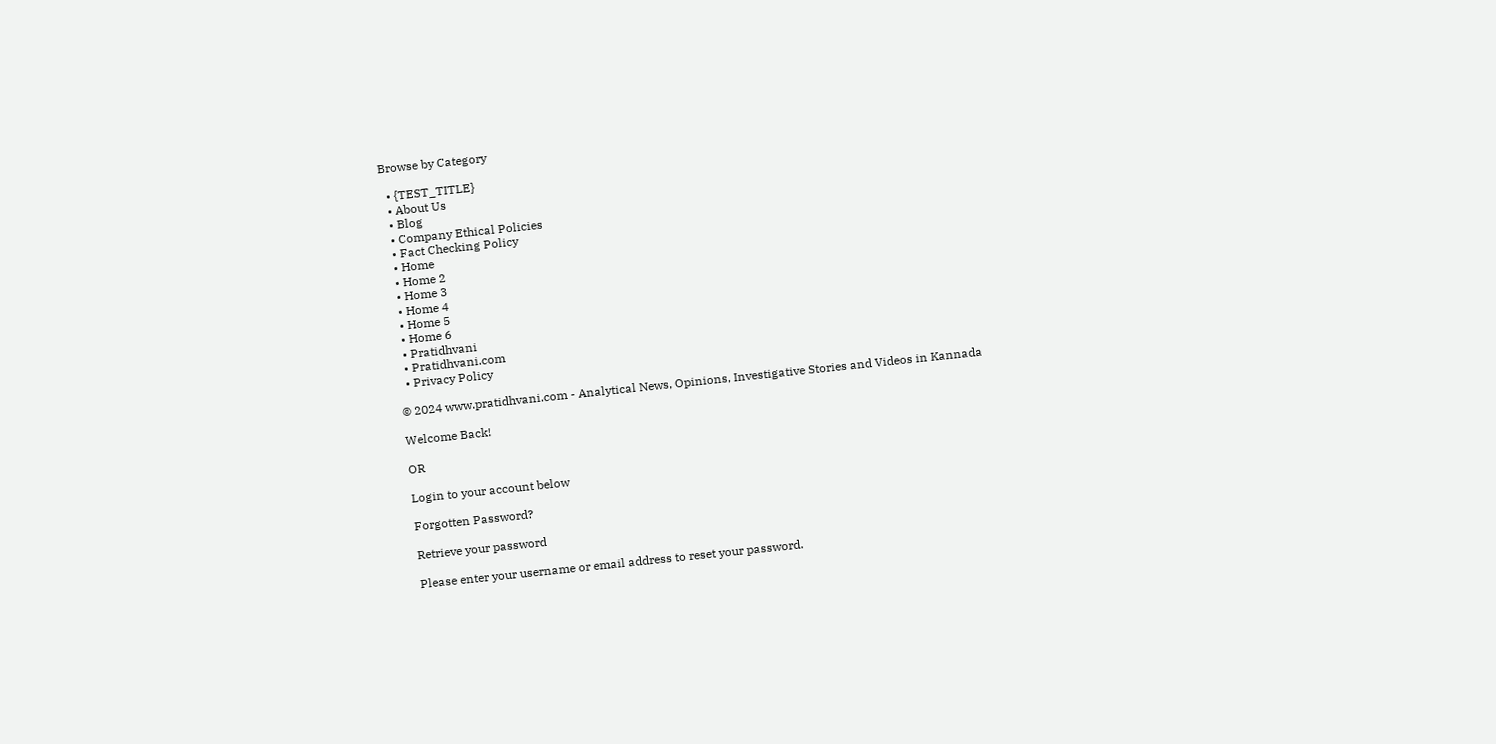Browse by Category

  • {TEST_TITLE}
  • About Us
  • Blog
  • Company Ethical Policies
  • Fact Checking Policy
  • Home
  • Home 2
  • Home 3
  • Home 4
  • Home 5
  • Home 6
  • Pratidhvani
  • Pratidhvani.com
  • Privacy Policy

© 2024 www.pratidhvani.com - Analytical News, Opinions, Investigative Stories and Videos in Kannada

Welcome Back!

OR

Login to your account below

Forgotten Password?

Retrieve your password

Please enter your username or email address to reset your password.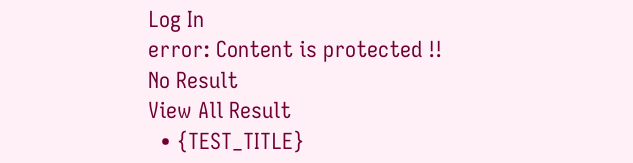Log In
error: Content is protected !!
No Result
View All Result
  • {TEST_TITLE}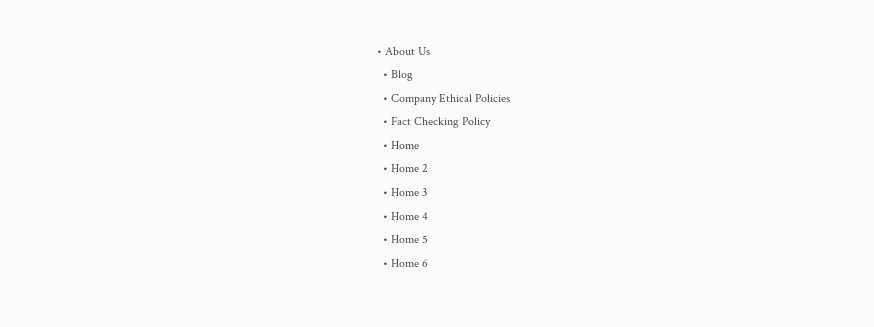• About Us
  • Blog
  • Company Ethical Policies
  • Fact Checking Policy
  • Home
  • Home 2
  • Home 3
  • Home 4
  • Home 5
  • Home 6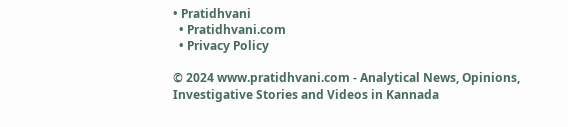• Pratidhvani
  • Pratidhvani.com
  • Privacy Policy

© 2024 www.pratidhvani.com - Analytical News, Opinions, Investigative Stories and Videos in Kannada